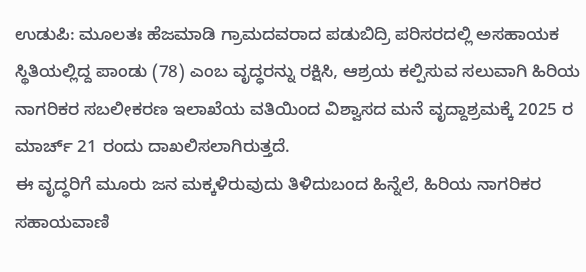ಉಡುಪಿ: ಮೂಲತಃ ಹೆಜಮಾಡಿ ಗ್ರಾಮದವರಾದ ಪಡುಬಿದ್ರಿ ಪರಿಸರದಲ್ಲಿ ಅಸಹಾಯಕ ಸ್ಥಿತಿಯಲ್ಲಿದ್ದ ಪಾಂಡು (78) ಎಂಬ ವೃದ್ಧರನ್ನು ರಕ್ಷಿಸಿ, ಆಶ್ರಯ ಕಲ್ಪಿಸುವ ಸಲುವಾಗಿ ಹಿರಿಯ ನಾಗರಿಕರ ಸಬಲೀಕರಣ ಇಲಾಖೆಯ ವತಿಯಿಂದ ವಿಶ್ವಾಸದ ಮನೆ ವೃದ್ದಾಶ್ರಮಕ್ಕೆ 2025 ರ ಮಾರ್ಚ್ 21 ರಂದು ದಾಖಲಿಸಲಾಗಿರುತ್ತದೆ.
ಈ ವೃದ್ಧರಿಗೆ ಮೂರು ಜನ ಮಕ್ಕಳಿರುವುದು ತಿಳಿದುಬಂದ ಹಿನ್ನೆಲೆ, ಹಿರಿಯ ನಾಗರಿಕರ ಸಹಾಯವಾಣಿ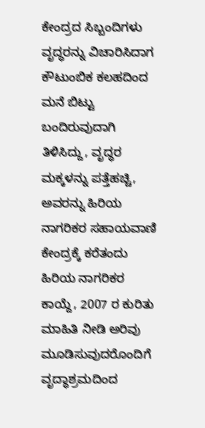ಕೇಂದ್ರದ ಸಿಬ್ಬಂದಿಗಳು ವೃದ್ಧರನ್ನು ವಿಚಾರಿಸಿದಾಗ ಕೌಟುಂಬಿಕ ಕಲಹದಿಂದ ಮನೆ ಬಿಟ್ಟು ಬಂದಿರುವುದಾಗಿ ತಿಳಿಸಿದ್ದು, ವೃದ್ಧರ ಮಕ್ಕಳನ್ನು ಪತ್ತೆಹಚ್ಚಿ, ಅವರನ್ನು ಹಿರಿಯ ನಾಗರಿಕರ ಸಹಾಯವಾಣಿ ಕೇಂದ್ರಕ್ಕೆ ಕರೆತಂದು ಹಿರಿಯ ನಾಗರಿಕರ ಕಾಯ್ದೆ, 2007 ರ ಕುರಿತು ಮಾಹಿತಿ ನೀಡಿ ಅರಿವು ಮೂಡಿಸುವುದರೊಂದಿಗೆ ವೃದ್ಧಾಶ್ರಮದಿಂದ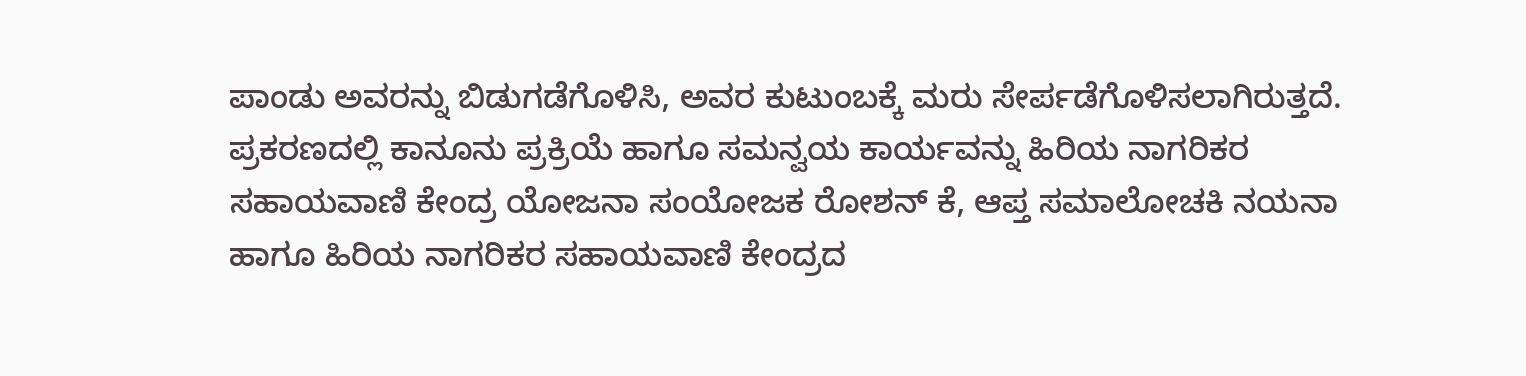ಪಾಂಡು ಅವರನ್ನು ಬಿಡುಗಡೆಗೊಳಿಸಿ, ಅವರ ಕುಟುಂಬಕ್ಕೆ ಮರು ಸೇರ್ಪಡೆಗೊಳಿಸಲಾಗಿರುತ್ತದೆ.
ಪ್ರಕರಣದಲ್ಲಿ ಕಾನೂನು ಪ್ರಕ್ರಿಯೆ ಹಾಗೂ ಸಮನ್ವಯ ಕಾರ್ಯವನ್ನು ಹಿರಿಯ ನಾಗರಿಕರ ಸಹಾಯವಾಣಿ ಕೇಂದ್ರ ಯೋಜನಾ ಸಂಯೋಜಕ ರೋಶನ್ ಕೆ, ಆಪ್ತ ಸಮಾಲೋಚಕಿ ನಯನಾ ಹಾಗೂ ಹಿರಿಯ ನಾಗರಿಕರ ಸಹಾಯವಾಣಿ ಕೇಂದ್ರದ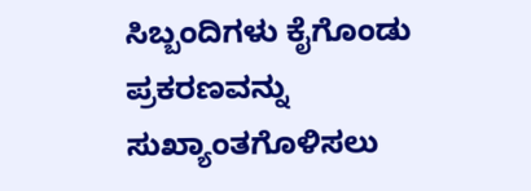ಸಿಬ್ಬಂದಿಗಳು ಕೈಗೊಂಡು ಪ್ರಕರಣವನ್ನು ಸುಖ್ಯಾಂತಗೊಳಿಸಲು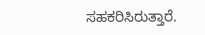ಸಹಕರಿಸಿರುತ್ತಾರೆ.